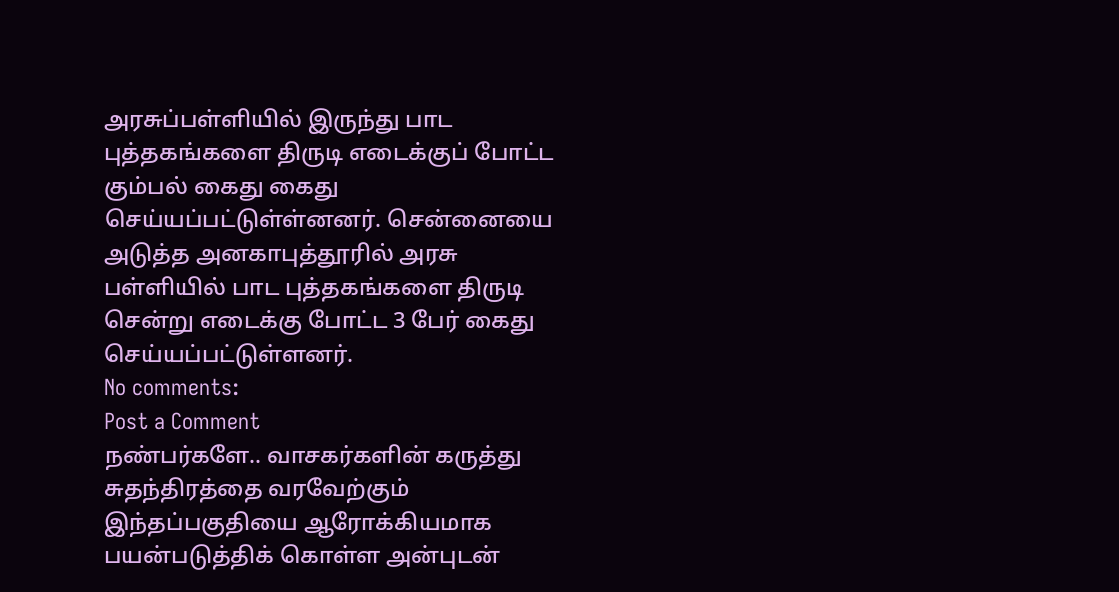அரசுப்பள்ளியில் இருந்து பாட புத்தகங்களை திருடி எடைக்குப் போட்ட கும்பல் கைது கைது செய்யப்பட்டுள்ள்னனர். சென்னையை அடுத்த அனகாபுத்தூரில் அரசு பள்ளியில் பாட புத்தகங்களை திருடி சென்று எடைக்கு போட்ட 3 பேர் கைது செய்யப்பட்டுள்ளனர்.
No comments:
Post a Comment
நண்பர்களே.. வாசகர்களின் கருத்து சுதந்திரத்தை வரவேற்கும் இந்தப்பகுதியை ஆரோக்கியமாக பயன்படுத்திக் கொள்ள அன்புடன்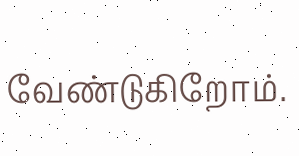வேண்டுகிறோம்.